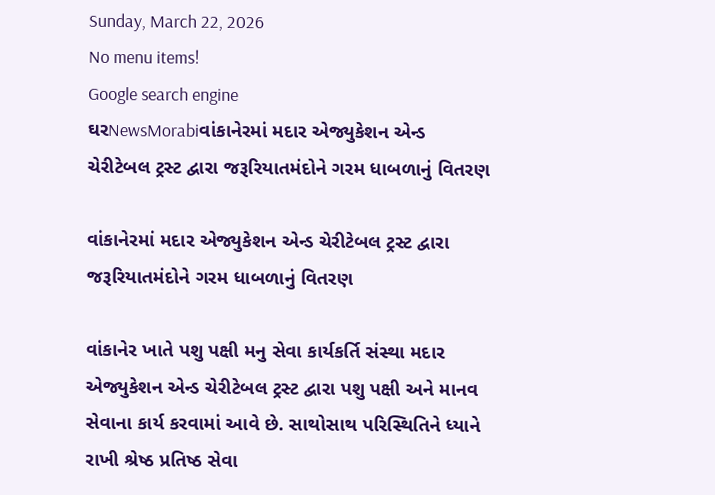Sunday, March 22, 2026
No menu items!
Google search engine
ઘરNewsMorabiવાંકાનેરમાં મદાર એજ્યુકેશન એન્ડ ચેરીટેબલ ટ્રસ્ટ દ્વારા જરૂરિયાતમંદોને ગરમ ધાબળાનું વિતરણ

વાંકાનેરમાં મદાર એજ્યુકેશન એન્ડ ચેરીટેબલ ટ્રસ્ટ દ્વારા જરૂરિયાતમંદોને ગરમ ધાબળાનું વિતરણ

વાંકાનેર ખાતે પશુ પક્ષી મનુ સેવા કાર્યકર્તિ સંસ્થા મદાર એજ્યુકેશન એન્ડ ચેરીટેબલ ટ્રસ્ટ દ્વારા પશુ પક્ષી અને માનવ સેવાના કાર્ય કરવામાં આવે છે. સાથોસાથ પરિસ્થિતિને ધ્યાને રાખી શ્રેષ્ઠ પ્રતિષ્ઠ સેવા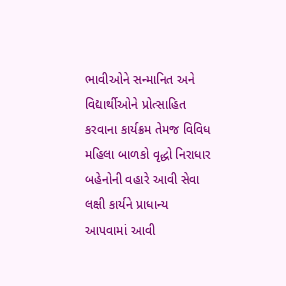ભાવીઓને સન્માનિત અને વિદ્યાર્થીઓને પ્રોત્સાહિત કરવાના કાર્યક્રમ તેમજ વિવિધ મહિલા બાળકો વૃદ્ધો નિરાધાર બહેનોની વહારે આવી સેવા લક્ષી કાર્યને પ્રાધાન્ય આપવામાં આવી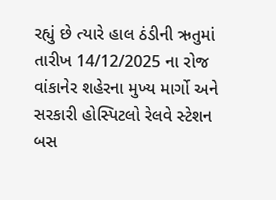રહ્યું છે ત્યારે હાલ ઠંડીની ઋતુમાં તારીખ 14/12/2025 ના રોજ વાંકાનેર શહેરના મુખ્ય માર્ગો અને સરકારી હોસ્પિટલો રેલવે સ્ટેશન બસ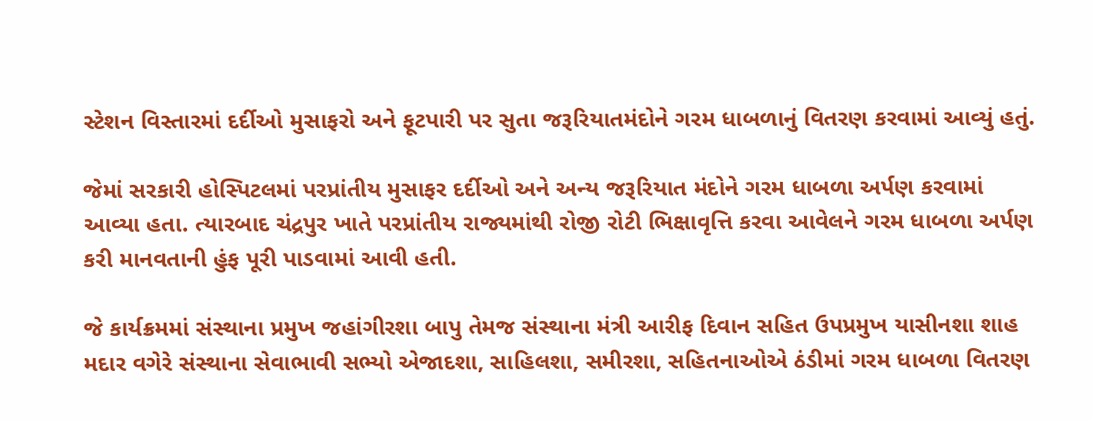સ્ટેશન વિસ્તારમાં દર્દીઓ મુસાફરો અને ફૂટપારી પર સુતા જરૂરિયાતમંદોને ગરમ ધાબળાનું વિતરણ કરવામાં આવ્યું હતું.

જેમાં સરકારી હોસ્પિટલમાં પરપ્રાંતીય મુસાફર દર્દીઓ અને અન્ય જરૂરિયાત મંદોને ગરમ ધાબળા અર્પણ કરવામાં આવ્યા હતા. ત્યારબાદ ચંદ્રપુર ખાતે પરપ્રાંતીય રાજ્યમાંથી રોજી રોટી ભિક્ષાવૃત્તિ કરવા આવેલને ગરમ ધાબળા અર્પણ કરી માનવતાની હુંફ પૂરી પાડવામાં આવી હતી.

જે કાર્યક્રમમાં સંસ્થાના પ્રમુખ જહાંગીરશા બાપુ તેમજ સંસ્થાના મંત્રી આરીફ દિવાન સહિત ઉપપ્રમુખ યાસીનશા શાહ મદાર વગેરે સંસ્થાના સેવાભાવી સભ્યો એજાદશા, સાહિલશા, સમીરશા, સહિતનાઓએ ઠંડીમાં ગરમ ધાબળા વિતરણ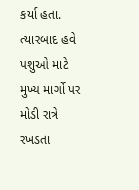કર્યા હતા. ત્યારબાદ હવે પશુઓ માટે મુખ્ય માર્ગો પર મોડી રાત્રે રખડતા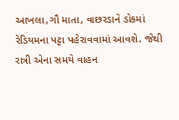આખલા,ગૌ માતા, વાછરડાને ડોકમાં રેડિયમના પટ્ટા પહેરાવવામાં આવશે. જેથી રાત્રી એના સમયે વાહન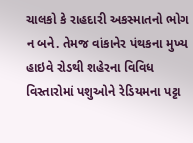ચાલકો કે રાહદારી અકસ્માતનો ભોગ ન બને. તેમજ વાંકાનેર પંથકના મુખ્ય હાઇવે રોડથી શહેરના વિવિધ વિસ્તારોમાં પશુઓને રેડિયમના પટ્ટા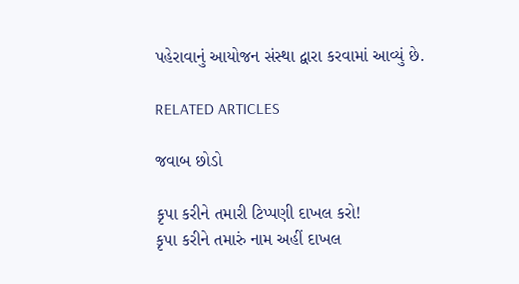પહેરાવાનું આયોજન સંસ્થા દ્વારા કરવામાં આવ્યું છે.

RELATED ARTICLES

જવાબ છોડો

કૃપા કરીને તમારી ટિપ્પણી દાખલ કરો!
કૃપા કરીને તમારું નામ અહીં દાખલ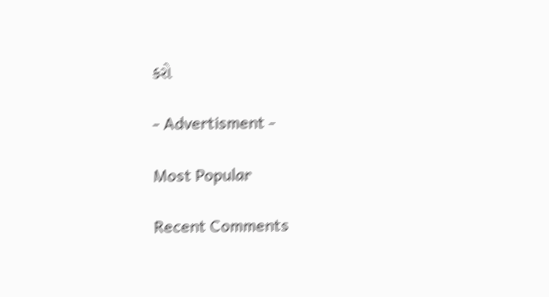કરો

- Advertisment -

Most Popular

Recent Comments